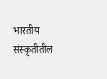भारतीय संस्कृतीतील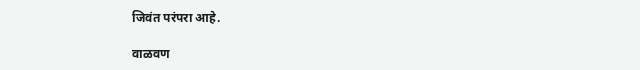जिवंत परंपरा आहे.

वाळवण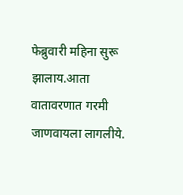फेब्रुवारी महिना सुरू झालाय.आता वातावरणात गरमी जाणवायला लागलीये.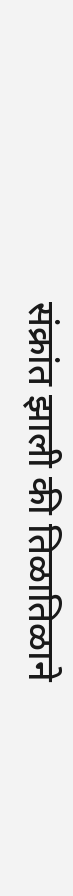संक्रांत झाली की तिळातिळाने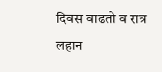दिवस वाढतो व रात्र लहान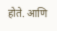होते. आणि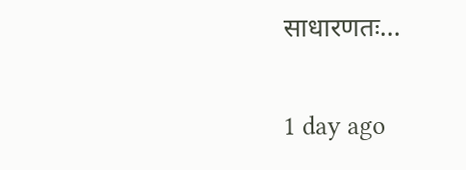साधारणतः…

1 day ago